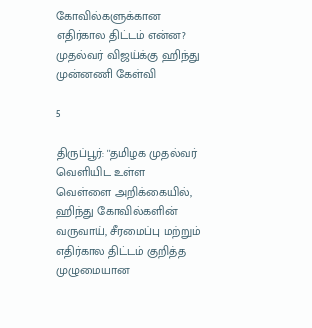கோவில்களுக்கான எதிர்கால திட்டம் என்ன? முதல்வர் விஜய்க்கு ஹிந்து முன்னணி கேள்வி

5

திருப்பூர்: ''தமிழக முதல்வர் வெளியிட உள்ள வெள்ளை அறிக்கையில், ஹிந்து கோவில்களின் வருவாய், சீரமைப்பு மற்றும் எதிர்கால திட்டம் குறித்த முழுமையான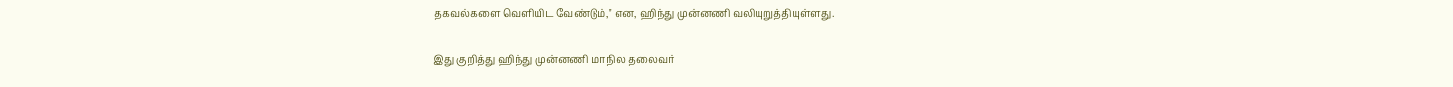தகவல்களை வெளியிட வேண்டும்,'' என, ஹிந்து முன்னணி வலியுறுத்தியுள்ளது.

இது குறித்து ஹிந்து முன்னணி மாநில தலைவர்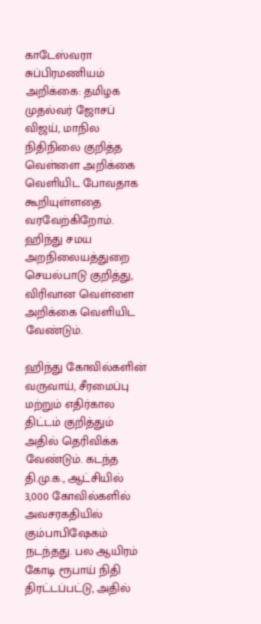காடேஸ்வரா சுப்பிரமணியம் அறிக்கை: தமிழக முதல்வர் ஜோசப் விஜய், மாநில நிதிநிலை குறித்த வெள்ளை அறிக்கை வெளியிட போவதாக கூறியுள்ளதை வரவேற்கிறோம். ஹிந்து சமய அறநிலையத்துறை செயல்பாடு குறித்து, விரிவான வெள்ளை அறிக்கை வெளியிட வேண்டும்.

ஹிந்து கோவில்களின் வருவாய், சீரமைப்பு மற்றும் எதிர்கால திட்டம் குறித்தும் அதில் தெரிவிக்க வேண்டும். கடந்த தி.மு.க., ஆட்சியில் 3,000 கோவில்களில் அவசரகதியில் கும்பாபிஷேகம் நடந்தது. பல ஆயிரம் கோடி ரூபாய் நிதி திரட்டப்பட்டு, அதில்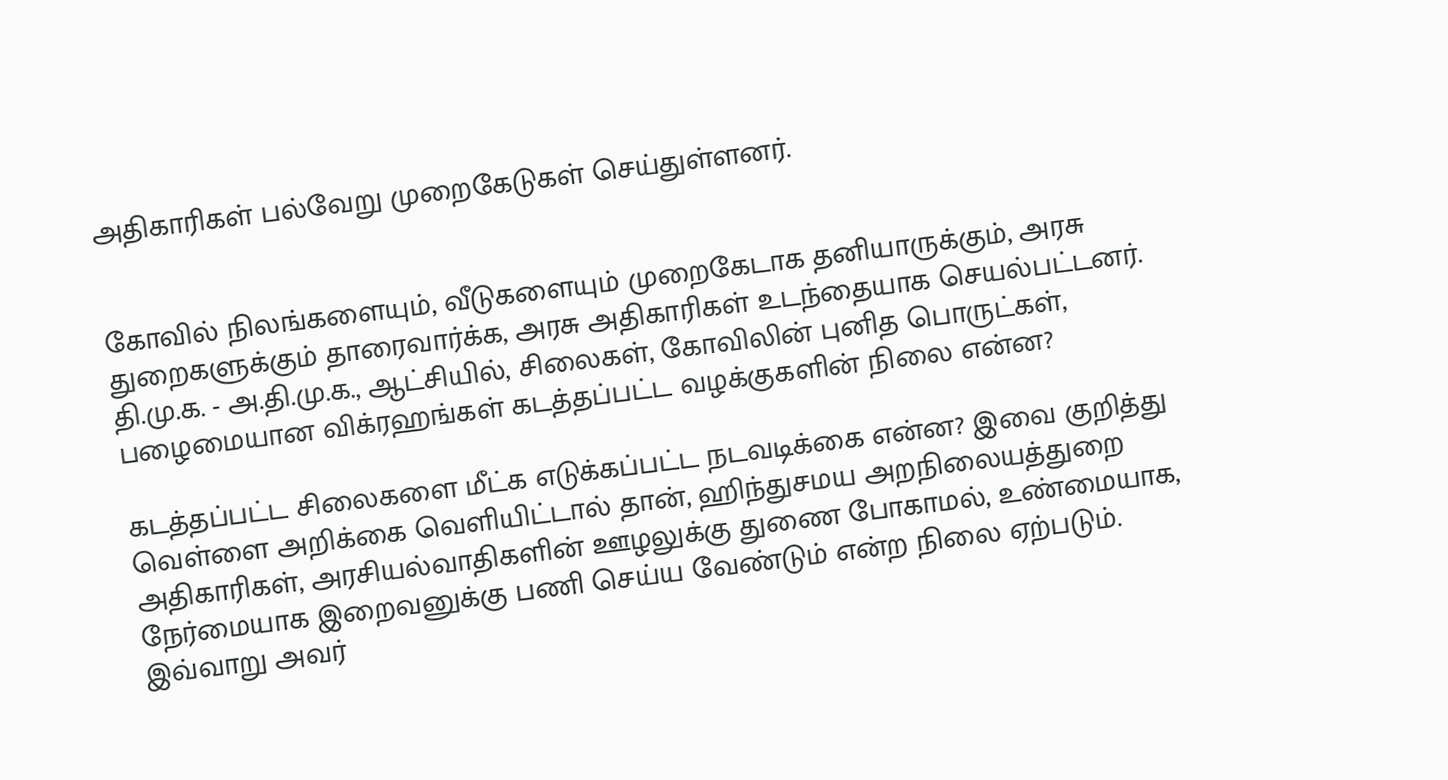அதிகாரிகள் பல்வேறு முறைகேடுகள் செய்துள்ளனர்.


கோவில் நிலங்களையும், வீடுகளையும் முறைகேடாக தனியாருக்கும், அரசு துறைகளுக்கும் தாரைவார்க்க, அரசு அதிகாரிகள் உடந்தையாக செயல்பட்டனர். தி.மு.க. - அ.தி.மு.க., ஆட்சியில், சிலைகள், கோவிலின் புனித பொருட்கள், பழைமையான விக்ரஹங்கள் கடத்தப்பட்ட வழக்குகளின் நிலை என்ன?

கடத்தப்பட்ட சிலைகளை மீட்க எடுக்கப்பட்ட நடவடிக்கை என்ன? இவை குறித்து வெள்ளை அறிக்கை வெளியிட்டால் தான், ஹிந்துசமய அறநிலையத்துறை அதிகாரிகள், அரசியல்வாதிகளின் ஊழலுக்கு துணை போகாமல், உண்மையாக, நேர்மையாக இறைவனுக்கு பணி செய்ய வேண்டும் என்ற நிலை ஏற்படும். இவ்வாறு அவர்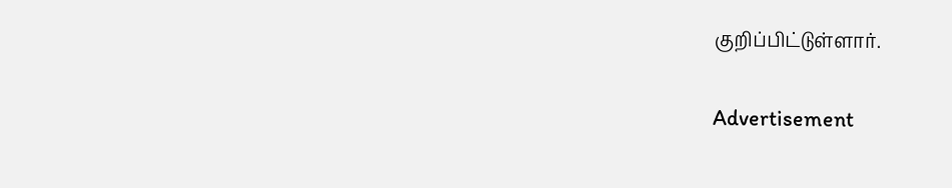குறிப்பிட்டுள்ளார்.

Advertisement